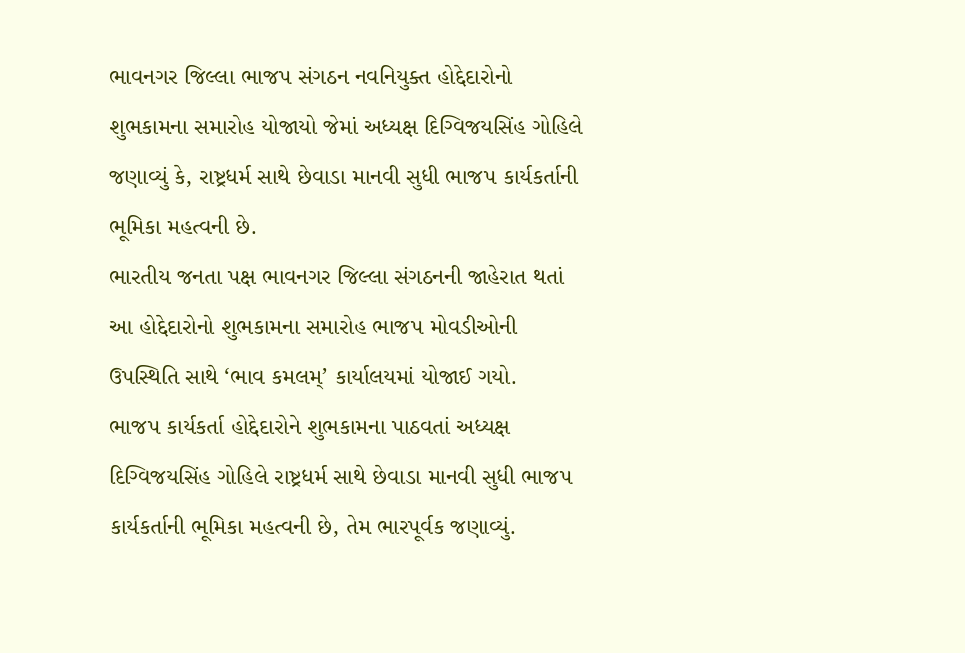ભાવનગર જિલ્લા ભાજપ સંગઠન નવનિયુક્ત હોદ્દેદારોનો શુભકામના સમારોહ યોજાયો જેમાં અધ્યક્ષ દિગ્વિજયસિંહ ગોહિલે જણાવ્યું કે, રાષ્ટ્રધર્મ સાથે છેવાડા માનવી સુધી ભાજપ કાર્યકર્તાની ભૂમિકા મહત્વની છે.
ભારતીય જનતા પક્ષ ભાવનગર જિલ્લા સંગઠનની જાહેરાત થતાં આ હોદ્દેદારોનો શુભકામના સમારોહ ભાજપ મોવડીઓની ઉપસ્થિતિ સાથે ‘ભાવ કમલમ્’ કાર્યાલયમાં યોજાઈ ગયો.
ભાજપ કાર્યકર્તા હોદ્દેદારોને શુભકામના પાઠવતાં અધ્યક્ષ દિગ્વિજયસિંહ ગોહિલે રાષ્ટ્રધર્મ સાથે છેવાડા માનવી સુધી ભાજપ કાર્યકર્તાની ભૂમિકા મહત્વની છે, તેમ ભારપૂર્વક જણાવ્યું.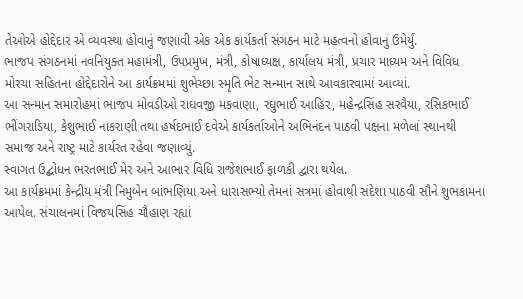તેઓએ હોદ્દેદાર એ વ્યવસ્થા હોવાનું જણાવી એક એક કાર્યકર્તા સંગઠન માટે મહત્વનો હોવાનું ઉમેર્યું.
ભાજપ સંગઠનમાં નવનિયુક્ત મહામંત્રી, ઉપપ્રમુખ, મંત્રી, કોષાધ્યક્ષ, કાર્યાલય મંત્રી, પ્રચાર માધ્યમ અને વિવિધ મોરચા સહિતના હોદ્દેદારોને આ કાર્યક્રમમાં શુભેચ્છા સ્મૃતિ ભેટ સન્માન સાથે આવકારવામાં આવ્યાં.
આ સન્માન સમારોહમાં ભાજપ મોવડીઓ રાઘવજી મકવાણા, રઘુભાઈ આહિર, મહેન્દ્રસિંહ સરવૈયા, રસિકભાઈ ભીંગરાડિયા, કેશુભાઈ નાકરાણી તથા હર્ષદભાઈ દવેએ કાર્યકર્તાઓને અભિનંદન પાઠવી પક્ષના મળેલાં સ્થાનથી સમાજ અને રાષ્ટ્ર માટે કાર્યરત રહેવા જણાવ્યું.
સ્વાગત ઉદ્બોધન ભરતભાઈ મેર અને આભાર વિધિ રાજેશભાઈ ફાળકી દ્વારા થયેલ.
આ કાર્યક્રમમાં કેન્દ્રીય મંત્રી નિમુબેન બાંભણિયા અને ધારાસભ્યો તેમનાં સત્રમાં હોવાથી સંદેશા પાઠવી સૌને શુભકામના આપેલ. સંચાલનમાં વિજયસિંહ ચૌહાણ રહ્યાં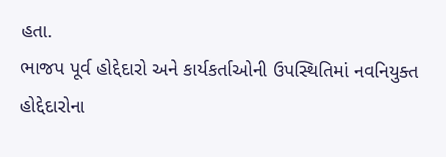હતા.
ભાજપ પૂર્વ હોદ્દેદારો અને કાર્યકર્તાઓની ઉપસ્થિતિમાં નવનિયુક્ત હોદ્દેદારોના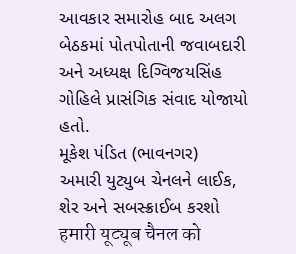આવકાર સમારોહ બાદ અલગ બેઠકમાં પોતપોતાની જવાબદારી અને અધ્યક્ષ દિગ્વિજયસિંહ ગોહિલે પ્રાસંગિક સંવાદ યોજાયો હતો.
મૂકેશ પંડિત (ભાવનગર)
અમારી યુટ્યુબ ચેનલને લાઈક, શેર અને સબસ્ક્રાઈબ કરશો
हमारी यूट्यूब चैनल को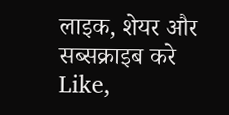लाइक, शेयर और सब्सक्राइब करे
Like,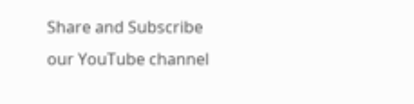Share and Subscribe our YouTube channel